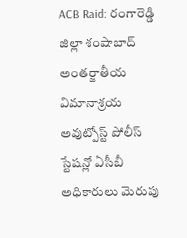ACB Raid: రంగారెడ్డి జిల్లా శంషాబాద్ అంతర్జాతీయ విమానాశ్రయ అవుట్పోస్ట్ పోలీస్ స్టేషన్లో ఏసీబీ అధికారులు మెరుపు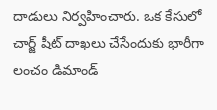దాడులు నిర్వహించారు. ఒక కేసులో చార్జ్ షీట్ దాఖలు చేసేందుకు భారీగా లంచం డిమాండ్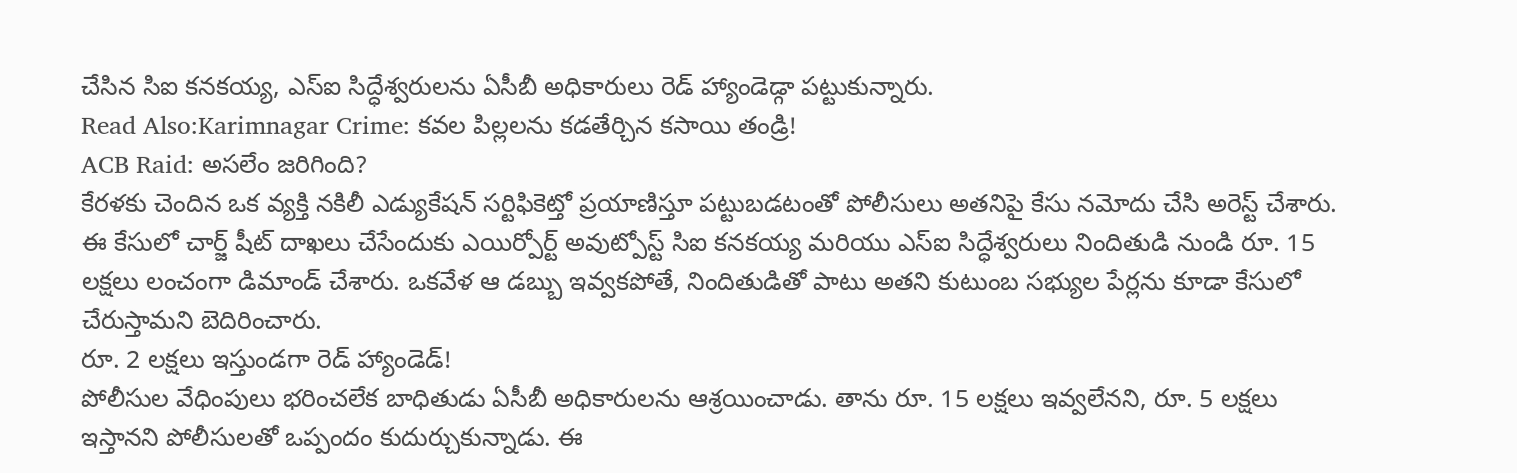చేసిన సిఐ కనకయ్య, ఎస్ఐ సిద్ధేశ్వరులను ఏసీబీ అధికారులు రెడ్ హ్యాండెడ్గా పట్టుకున్నారు.
Read Also:Karimnagar Crime: కవల పిల్లలను కడతేర్చిన కసాయి తండ్రి!
ACB Raid: అసలేం జరిగింది?
కేరళకు చెందిన ఒక వ్యక్తి నకిలీ ఎడ్యుకేషన్ సర్టిఫికెట్తో ప్రయాణిస్తూ పట్టుబడటంతో పోలీసులు అతనిపై కేసు నమోదు చేసి అరెస్ట్ చేశారు. ఈ కేసులో చార్జ్ షీట్ దాఖలు చేసేందుకు ఎయిర్పోర్ట్ అవుట్పోస్ట్ సిఐ కనకయ్య మరియు ఎస్ఐ సిద్ధేశ్వరులు నిందితుడి నుండి రూ. 15 లక్షలు లంచంగా డిమాండ్ చేశారు. ఒకవేళ ఆ డబ్బు ఇవ్వకపోతే, నిందితుడితో పాటు అతని కుటుంబ సభ్యుల పేర్లను కూడా కేసులో చేరుస్తామని బెదిరించారు.
రూ. 2 లక్షలు ఇస్తుండగా రెడ్ హ్యాండెడ్!
పోలీసుల వేధింపులు భరించలేక బాధితుడు ఏసీబీ అధికారులను ఆశ్రయించాడు. తాను రూ. 15 లక్షలు ఇవ్వలేనని, రూ. 5 లక్షలు ఇస్తానని పోలీసులతో ఒప్పందం కుదుర్చుకున్నాడు. ఈ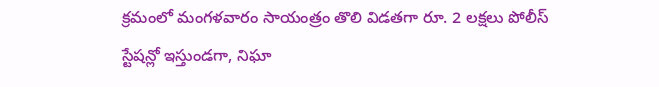క్రమంలో మంగళవారం సాయంత్రం తొలి విడతగా రూ. 2 లక్షలు పోలీస్ స్టేషన్లో ఇస్తుండగా, నిఘా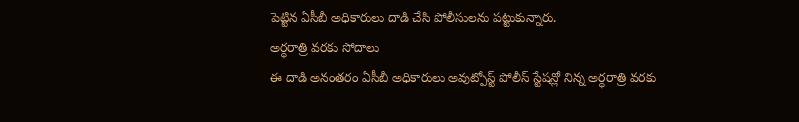పెట్టిన ఏసీబీ అధికారులు దాడి చేసి పోలీసులను పట్టుకున్నారు.
అర్ధరాత్రి వరకు సోదాలు
ఈ దాడి అనంతరం ఏసీబీ అధికారులు అవుట్పోస్ట్ పోలీస్ స్టేషన్లో నిన్న అర్ధరాత్రి వరకు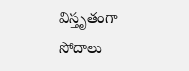విస్తృతంగా సోదాలు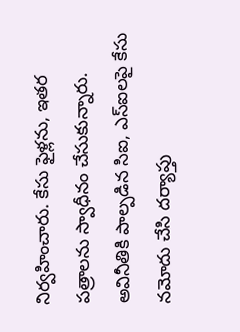నిర్వహించారు. కేసు ఫైళ్లను, ఇతర పత్రాలను స్వాధీనం చేసుకున్నారు. అవినీతికి పాల్పడిన సిఐ, ఎస్ఐలపై కేసు నమోదు చేసి దర్యాప్తు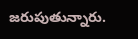జరుపుతున్నారు.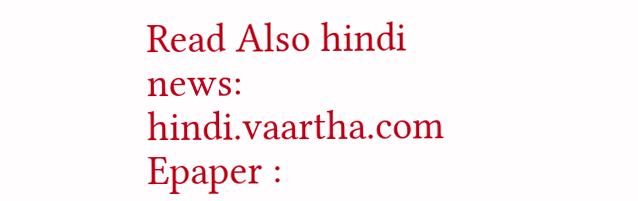Read Also hindi news: hindi.vaartha.com
Epaper :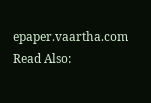epaper.vaartha.com
Read Also: